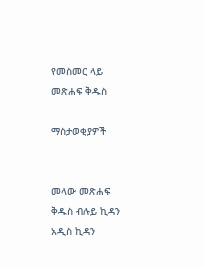የመስመር ላይ መጽሐፍ ቅዱስ

ማስታወቂያዎች


መላው መጽሐፍ ቅዱስ ብሉይ ኪዳን አዲስ ኪዳን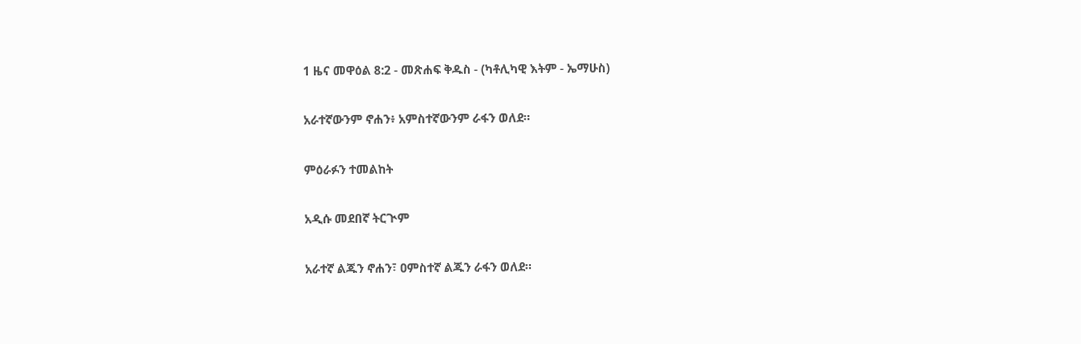1 ዜና መዋዕል 8:2 - መጽሐፍ ቅዱስ - (ካቶሊካዊ እትም - ኤማሁስ)

አራተኛውንም ኖሐን፥ አምስተኛውንም ራፋን ወለደ።

ምዕራፉን ተመልከት

አዲሱ መደበኛ ትርጒም

አራተኛ ልጁን ኖሐን፣ ዐምስተኛ ልጁን ራፋን ወለደ።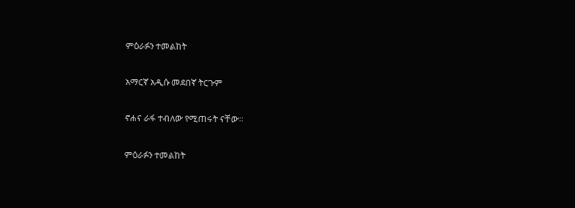ምዕራፉን ተመልከት

አማርኛ አዲሱ መደበኛ ትርጉም

ኖሐና ራፋ ተብለው የሚጠሩት ናቸው።

ምዕራፉን ተመልከት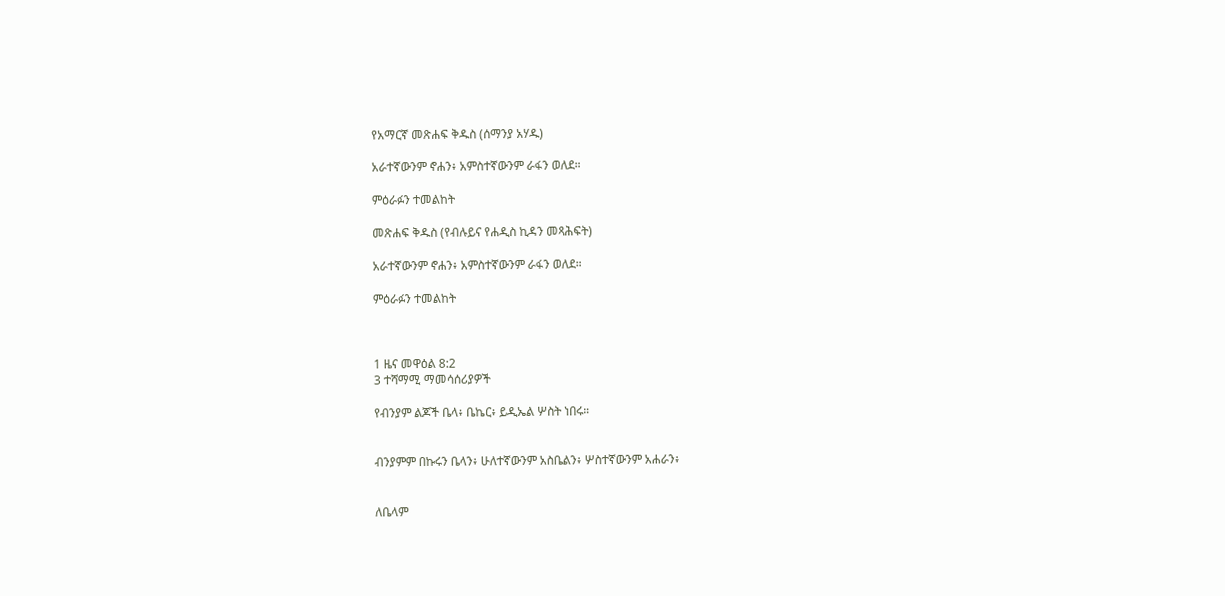የአማርኛ መጽሐፍ ቅዱስ (ሰማንያ አሃዱ)

አራተኛውንም ኖሐን፥ አምስተኛውንም ራፋን ወለደ።

ምዕራፉን ተመልከት

መጽሐፍ ቅዱስ (የብሉይና የሐዲስ ኪዳን መጻሕፍት)

አራተኛውንም ኖሐን፥ አምስተኛውንም ራፋን ወለደ።

ምዕራፉን ተመልከት



1 ዜና መዋዕል 8:2
3 ተሻማሚ ማመሳሰሪያዎች

የብንያም ልጆች ቤላ፥ ቤኬር፥ ይዲኤል ሦስት ነበሩ።


ብንያምም በኩሩን ቤላን፥ ሁለተኛውንም አስቤልን፥ ሦስተኛውንም አሐራን፥


ለቤላም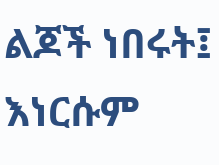ልጆች ነበሩት፤ እነርሱም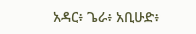አዳር፥ ጌራ፥ አቢሁድ፥